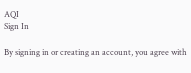AQI
Sign In

By signing in or creating an account, you agree with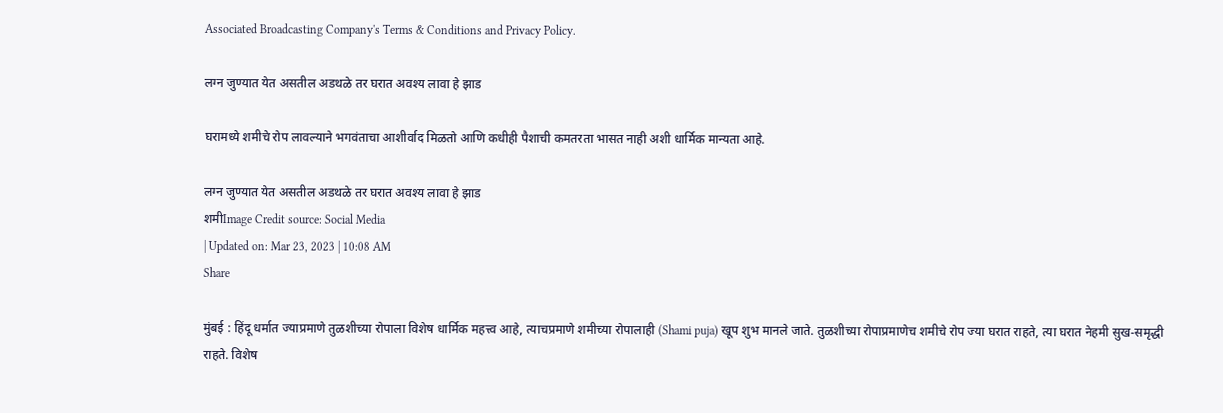Associated Broadcasting Company's Terms & Conditions and Privacy Policy.

लग्न जुण्यात येत असतील अडथळे तर घरात अवश्य लावा हे झाड

घरामध्ये शमीचे रोप लावल्याने भगवंताचा आशीर्वाद मिळतो आणि कधीही पैशाची कमतरता भासत नाही अशी धार्मिक मान्यता आहे.

लग्न जुण्यात येत असतील अडथळे तर घरात अवश्य लावा हे झाड
शमीImage Credit source: Social Media
| Updated on: Mar 23, 2023 | 10:08 AM
Share

मुंबई : हिंदू धर्मात ज्याप्रमाणे तुळशीच्या रोपाला विशेष धार्मिक महत्त्व आहे, त्याचप्रमाणे शमीच्या रोपालाही (Shami puja) खूप शुभ मानले जाते. तुळशीच्या रोपाप्रमाणेच शमीचे रोप ज्या घरात राहते, त्या घरात नेहमी सुख-समृद्धी राहते. विशेष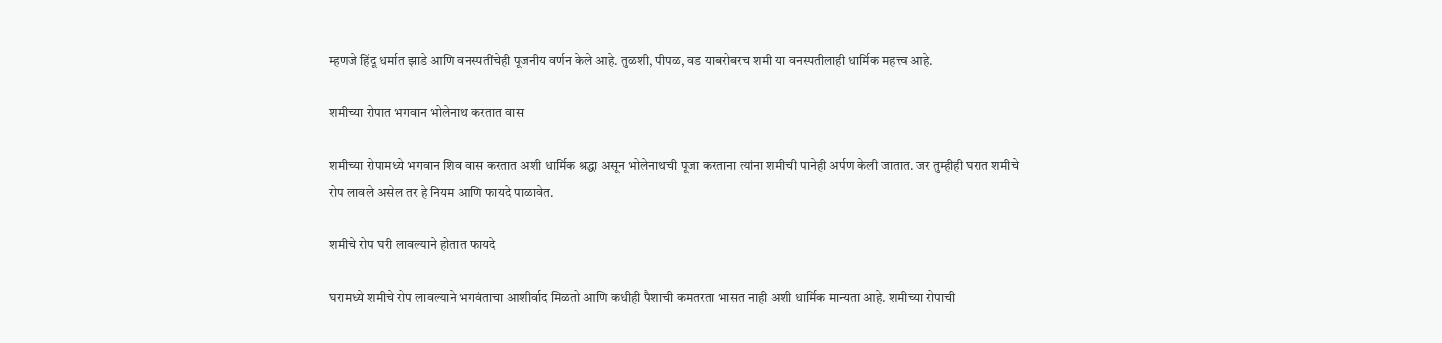म्हणजे हिंदू धर्मात झाडे आणि वनस्पतींचेही पूजनीय वर्णन केले आहे. तुळशी, पीपळ, वड याबरोबरच शमी या वनस्पतीलाही धार्मिक महत्त्व आहे.

शमीच्या रोपात भगवान भोलेनाथ करतात वास

शमीच्या रोपामध्ये भगवान शिव वास करतात अशी धार्मिक श्रद्धा असून भोलेनाथची पूजा करताना त्यांना शमीची पानेही अर्पण केली जातात. जर तुम्हीही घरात शमीचे रोप लावले असेल तर हे नियम आणि फायदे पाळावेत.

शमीचे रोप घरी लावल्याने होतात फायदे

घरामध्ये शमीचे रोप लावल्याने भगवंताचा आशीर्वाद मिळतो आणि कधीही पैशाची कमतरता भासत नाही अशी धार्मिक मान्यता आहे. शमीच्या रोपाची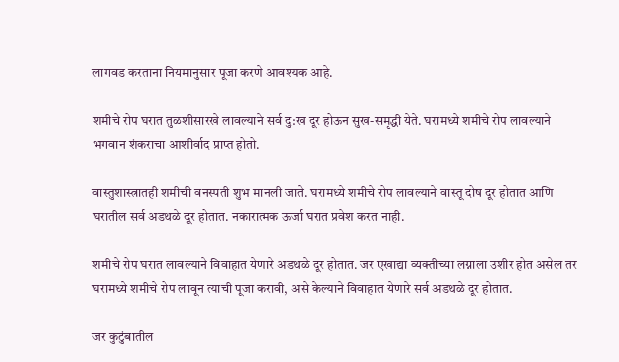लागवड करताना नियमानुसार पूजा करणे आवश्यक आहे.

शमीचे रोप घरात तुळशीसारखे लावल्याने सर्व दु:ख दूर होऊन सुख-समृद्धी येते. घरामध्ये शमीचे रोप लावल्याने भगवान शंकराचा आशीर्वाद प्राप्त होतो.

वास्तुशास्त्रातही शमीची वनस्पती शुभ मानली जाते. घरामध्ये शमीचे रोप लावल्याने वास्तू दोष दूर होतात आणि घरातील सर्व अडथळे दूर होतात. नकारात्मक ऊर्जा घरात प्रवेश करत नाही.

शमीचे रोप घरात लावल्याने विवाहात येणारे अडथळे दूर होतात. जर एखाद्या व्यक्तीच्या लग्नाला उशीर होत असेल तर घरामध्ये शमीचे रोप लावून त्याची पूजा करावी, असे केल्याने विवाहात येणारे सर्व अडथळे दूर होतात.

जर कुटुंबातील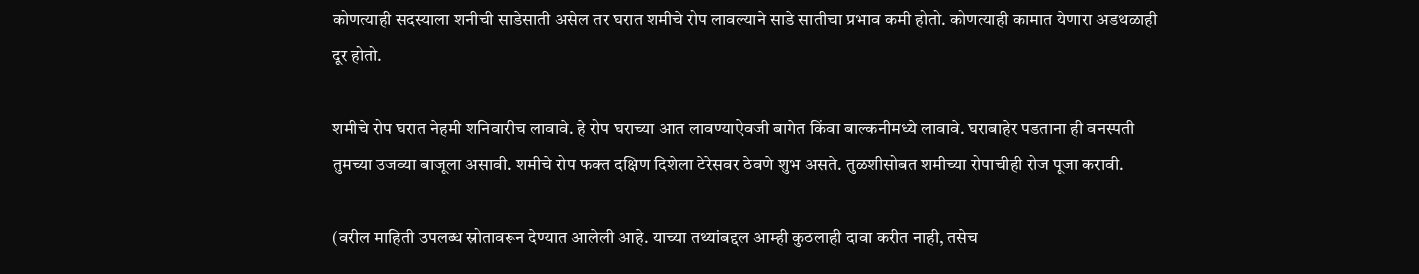कोणत्याही सदस्याला शनीची साडेसाती असेल तर घरात शमीचे रोप लावल्याने साडे सातीचा प्रभाव कमी होतो. कोणत्याही कामात येणारा अडथळाही दूर होतो.

शमीचे रोप घरात नेहमी शनिवारीच लावावे. हे रोप घराच्या आत लावण्याऐवजी बागेत किंवा बाल्कनीमध्ये लावावे. घराबाहेर पडताना ही वनस्पती तुमच्या उजव्या बाजूला असावी. शमीचे रोप फक्त दक्षिण दिशेला टेरेसवर ठेवणे शुभ असते. तुळशीसोबत शमीच्या रोपाचीही रोज पूजा करावी.

(वरील माहिती उपलब्ध स्रोतावरून देण्यात आलेली आहे. याच्या तथ्यांबद्दल आम्ही कुठलाही दावा करीत नाही, तसेच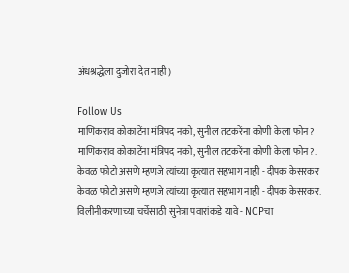अंधश्रद्धेला दुजोरा देत नाही)

Follow Us
माणिकराव कोकाटेंना मंत्रिपद नको, सुनील तटकरेंना कोणी केला फोन?
माणिकराव कोकाटेंना मंत्रिपद नको, सुनील तटकरेंना कोणी केला फोन?.
केवळ फोटो असणे म्हणजे त्यांच्या कृत्यात सहभाग नाही - दीपक केसरकर
केवळ फोटो असणे म्हणजे त्यांच्या कृत्यात सहभाग नाही - दीपक केसरकर.
विलीनीकरणाच्या चर्चेसाठी सुनेत्रा पवारांकडे यावे - NCPचा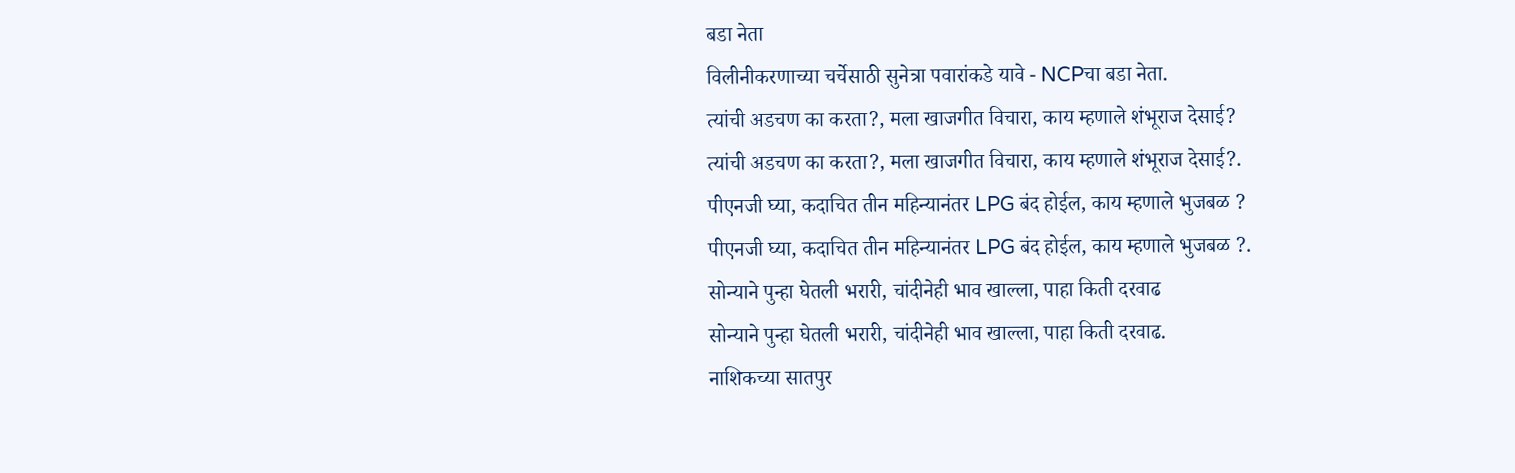बडा नेता
विलीनीकरणाच्या चर्चेसाठी सुनेत्रा पवारांकडे यावे - NCPचा बडा नेता.
त्यांची अडचण का करता?, मला खाजगीत विचारा, काय म्हणाले शंभूराज देसाई?
त्यांची अडचण का करता?, मला खाजगीत विचारा, काय म्हणाले शंभूराज देसाई?.
पीएनजी घ्या, कदाचित तीन महिन्यानंतर LPG बंद होईल, काय म्हणाले भुजबळ ?
पीएनजी घ्या, कदाचित तीन महिन्यानंतर LPG बंद होईल, काय म्हणाले भुजबळ ?.
सोन्याने पुन्हा घेतली भरारी, चांदीनेही भाव खाल्ला, पाहा किती दरवाढ
सोन्याने पुन्हा घेतली भरारी, चांदीनेही भाव खाल्ला, पाहा किती दरवाढ.
नाशिकच्या सातपुर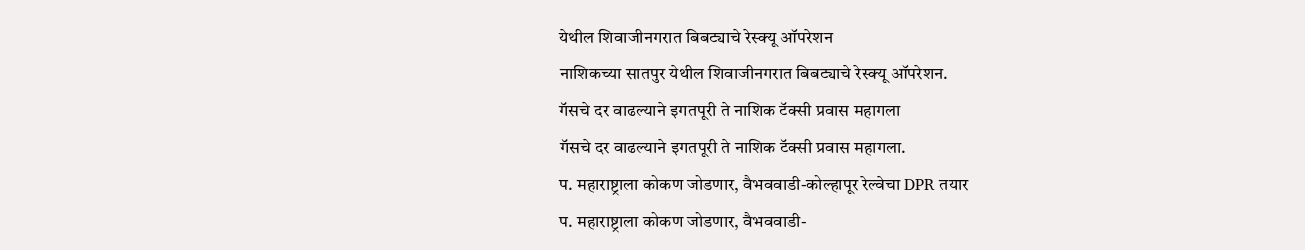येथील शिवाजीनगरात बिबट्याचे रेस्क्यू ऑपरेशन
नाशिकच्या सातपुर येथील शिवाजीनगरात बिबट्याचे रेस्क्यू ऑपरेशन.
गॅसचे दर वाढल्याने इगतपूरी ते नाशिक टॅक्सी प्रवास महागला
गॅसचे दर वाढल्याने इगतपूरी ते नाशिक टॅक्सी प्रवास महागला.
प. महाराष्ट्राला कोकण जोडणार, वैभववाडी-कोल्हापूर रेल्वेचा DPR तयार
प. महाराष्ट्राला कोकण जोडणार, वैभववाडी-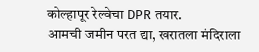कोल्हापूर रेल्वेचा DPR तयार.
आमची जमीन परत द्या, खरातला मंदिराला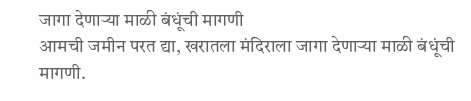जागा देणाऱ्या माळी बंधूंची मागणी
आमची जमीन परत द्या, खरातला मंदिराला जागा देणाऱ्या माळी बंधूंची मागणी.